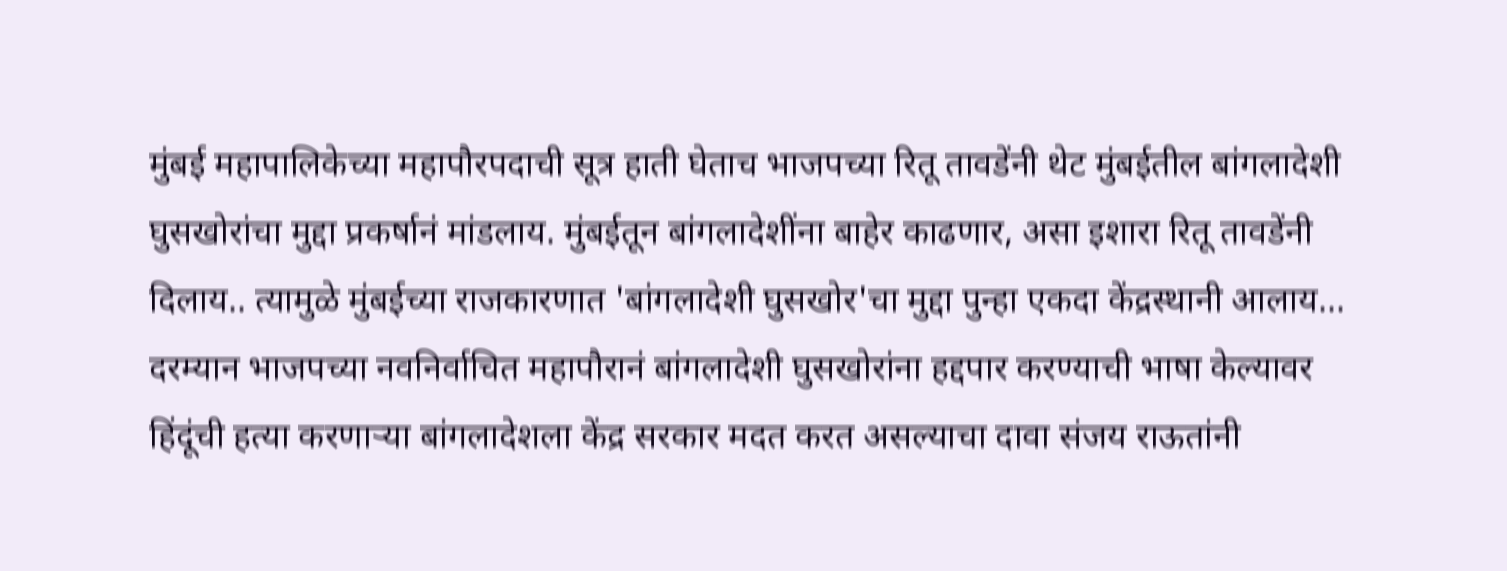मुंबई महापालिकेच्या महापौरपदाची सूत्र हाती घेताच भाजपच्या रितू तावडेंनी थेट मुंबईतील बांगलादेशी घुसखोरांचा मुद्दा प्रकर्षानं मांडलाय. मुंबईतून बांगलादेशींना बाहेर काढणार, असा इशारा रितू तावडेंनी दिलाय.. त्यामुळे मुंबईच्या राजकारणात 'बांगलादेशी घुसखोर'चा मुद्दा पुन्हा एकदा केंद्रस्थानी आलाय...
दरम्यान भाजपच्या नवनिर्वाचित महापौरानं बांगलादेशी घुसखोरांना हद्दपार करण्याची भाषा केल्यावर हिंदूंची हत्या करणाऱ्या बांगलादेशला केंद्र सरकार मदत करत असल्याचा दावा संजय राऊतांनी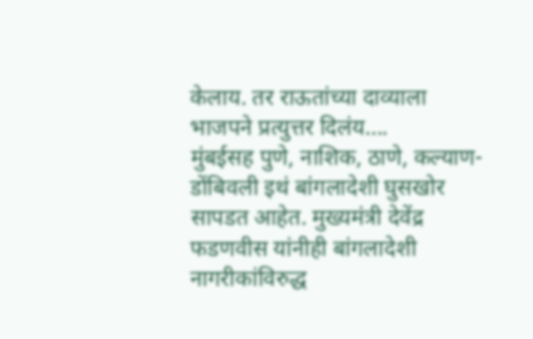केलाय. तर राऊतांच्या दाव्याला भाजपने प्रत्युत्तर दिलंय....
मुंबईसह पुणे, नाशिक, ठाणे, कल्याण-डोंबिवली इथं बांगलादेशी घुसखोर सापडत आहेत. मुख्यमंत्री देवेंद्र फडणवीस यांनीही बांगलादेशी नागरीकांविरुद्ध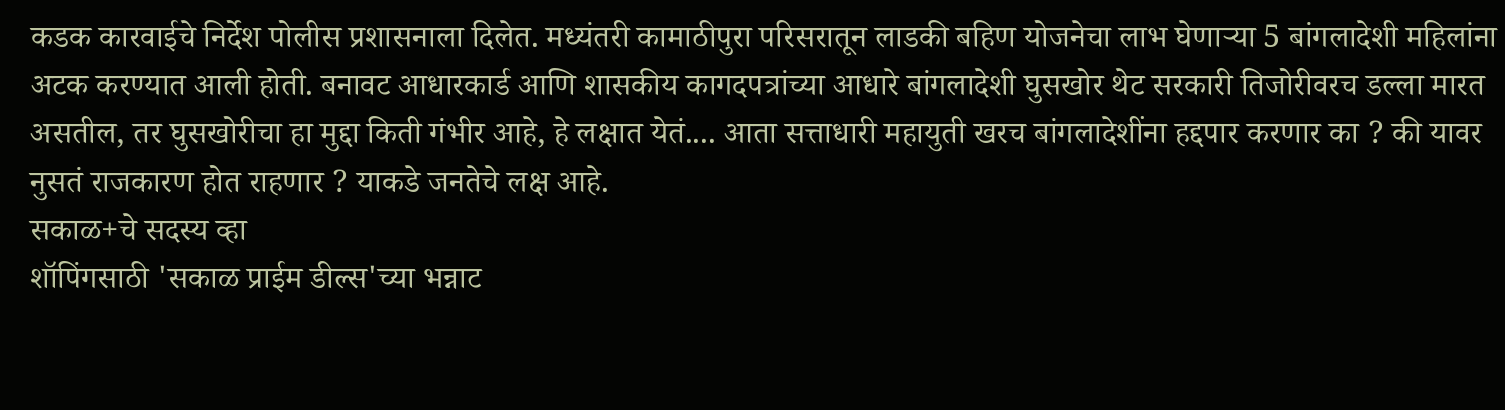कडक कारवाईचे निर्देश पोलीस प्रशासनाला दिलेत. मध्यंतरी कामाठीपुरा परिसरातून लाडकी बहिण योजनेचा लाभ घेणाऱ्या 5 बांगलादेशी महिलांना अटक करण्यात आली होती. बनावट आधारकार्ड आणि शासकीय कागदपत्रांच्या आधारे बांगलादेशी घुसखोर थेट सरकारी तिजोरीवरच डल्ला मारत असतील, तर घुसखोरीचा हा मुद्दा किती गंभीर आहे, हे लक्षात येतं.... आता सत्ताधारी महायुती खरच बांगलादेशींना हद्दपार करणार का ? की यावर नुसतं राजकारण होत राहणार ? याकडे जनतेचे लक्ष आहे.
सकाळ+चे सदस्य व्हा
शॉपिंगसाठी 'सकाळ प्राईम डील्स'च्या भन्नाट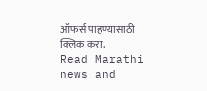ऑफर्स पाहण्यासाठी क्लिक करा.
Read Marathi news and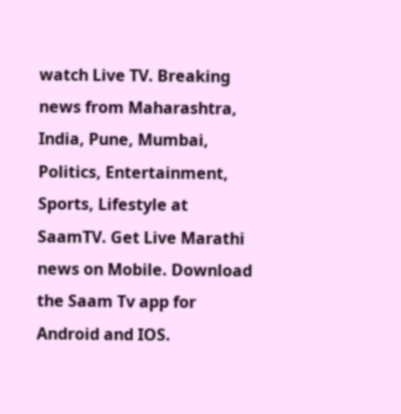watch Live TV. Breaking news from Maharashtra, India, Pune, Mumbai, Politics, Entertainment, Sports, Lifestyle at SaamTV. Get Live Marathi news on Mobile. Download the Saam Tv app for Android and IOS.